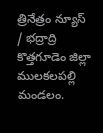త్రినేత్రం న్యూస్ / భద్రాద్రి కొత్తగూడెం జిల్లా ములకలపల్లి మండలం.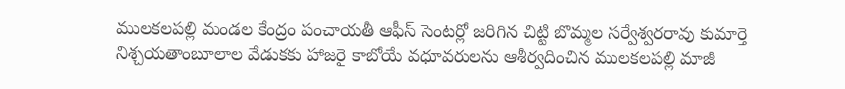ములకలపల్లి మండల కేంద్రం పంచాయతీ ఆఫీస్ సెంటర్లో జరిగిన చిట్టి బొమ్మల సర్వేశ్వరరావు కుమార్తె నిశ్చయతాంబూలాల వేడుకకు హాజరై కాబోయే వధూవరులను ఆశీర్వదించిన ములకలపల్లి మాజీ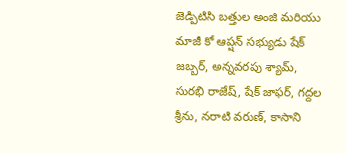జెడ్పిటిసి బత్తుల అంజి మరియు మాజీ కో ఆప్షన్ సభ్యుడు షేక్ జబ్బర్, అన్నవరపు శ్యామ్, సురభి రాజేష్, షేక్ జాఫర్, గద్దల శ్రీను, నరాటి వరుణ్, కాసాని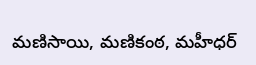మణిసాయి, మణికంఠ, మహీధర్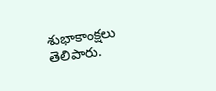శుభాకాంక్షలు తెలిపారు.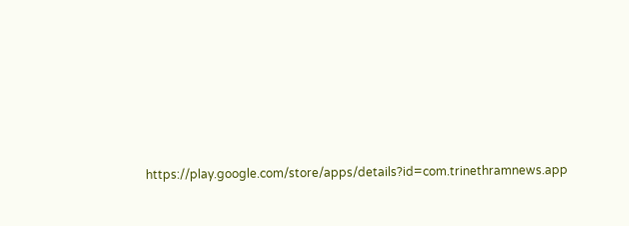https://play.google.com/store/apps/details?id=com.trinethramnews.app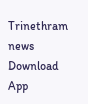Trinethram news
Download App